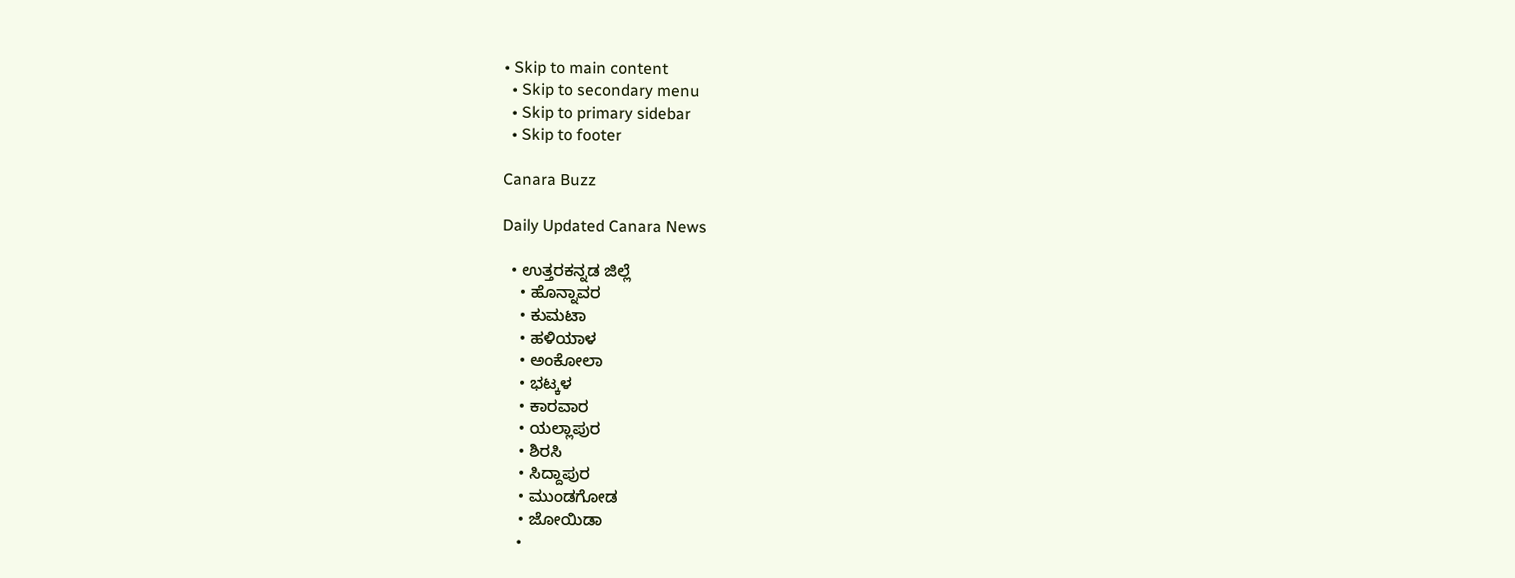• Skip to main content
  • Skip to secondary menu
  • Skip to primary sidebar
  • Skip to footer

Canara Buzz

Daily Updated Canara News

  • ಉತ್ತರಕನ್ನಡ ಜಿಲ್ಲೆ
    • ಹೊನ್ನಾವರ
    • ಕುಮಟಾ
    • ಹಳಿಯಾಳ
    • ಅಂಕೋಲಾ
    • ಭಟ್ಕಳ
    • ಕಾರವಾರ
    • ಯಲ್ಲಾಪುರ
    • ಶಿರಸಿ
    • ಸಿದ್ದಾಪುರ
    • ಮುಂಡಗೋಡ
    • ಜೋಯಿಡಾ
    •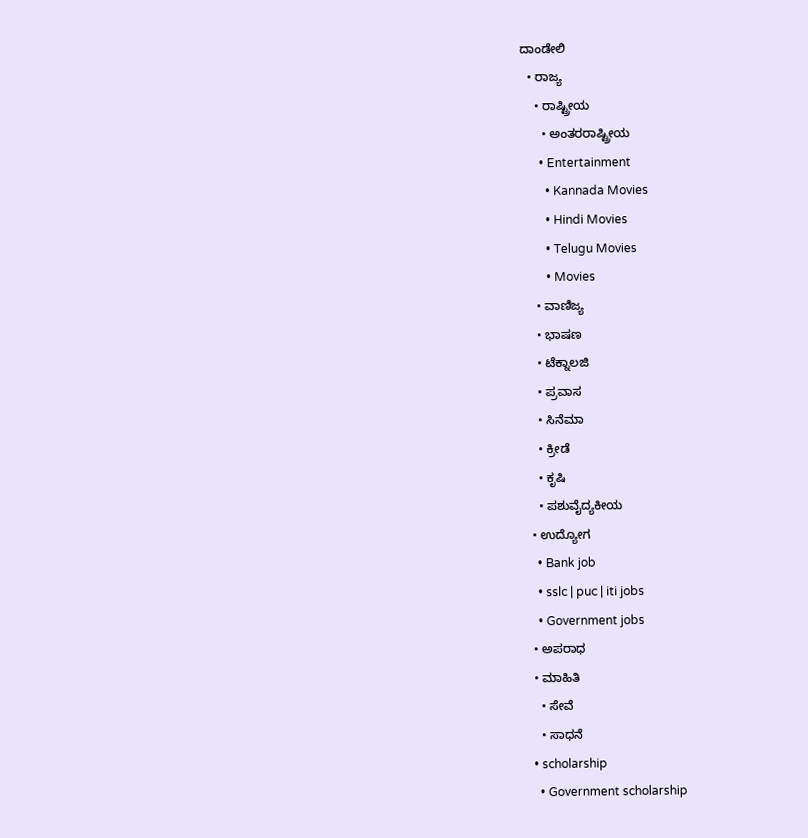ದಾಂಡೇಲಿ
  • ರಾಜ್ಯ
    • ರಾಷ್ಟ್ರೀಯ
      • ಅಂತರರಾಷ್ಟ್ರೀಯ
      • Entertainment
        • Kannada Movies
        • Hindi Movies
        • Telugu Movies
        • Movies
    • ವಾಣಿಜ್ಯ
    • ಭಾಷಣ
    • ಟೆಕ್ನಾಲಜಿ
    • ಪ್ರವಾಸ
    • ಸಿನೆಮಾ
    • ಕ್ರೀಡೆ
    • ಕೃಷಿ
    • ಪಶುವೈದ್ಯಕೀಯ
  • ಉದ್ಯೋಗ
    • Bank job
    • sslc | puc | iti jobs
    • Government jobs
  • ಅಪರಾಧ
  • ಮಾಹಿತಿ
    • ಸೇವೆ
    • ಸಾಧನೆ
  • scholarship
    • Government scholarship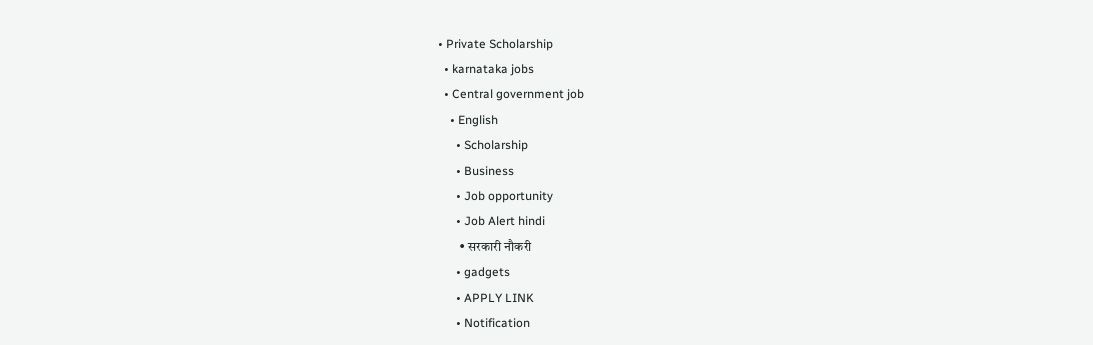• Private Scholarship
  • karnataka jobs
  • Central government job
    • English
      • Scholarship
      • Business
      • Job opportunity
      • Job Alert hindi
        • सरकारी नौकरी
      • gadgets
      • APPLY LINK
      • Notification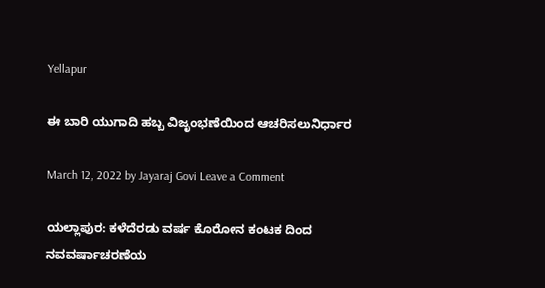Yellapur

ಈ ಬಾರಿ ಯುಗಾದಿ ಹಬ್ಬ ವಿಜೃಂಭಣೆಯಿಂದ ಆಚರಿಸಲುನಿರ್ಧಾರ

March 12, 2022 by Jayaraj Govi Leave a Comment

ಯಲ್ಲಾಪುರ: ಕಳೆದೆರಡು ವರ್ಷ ಕೊರೋನ ಕಂಟಕ ದಿಂದ ನವವರ್ಷಾಚರಣೆಯ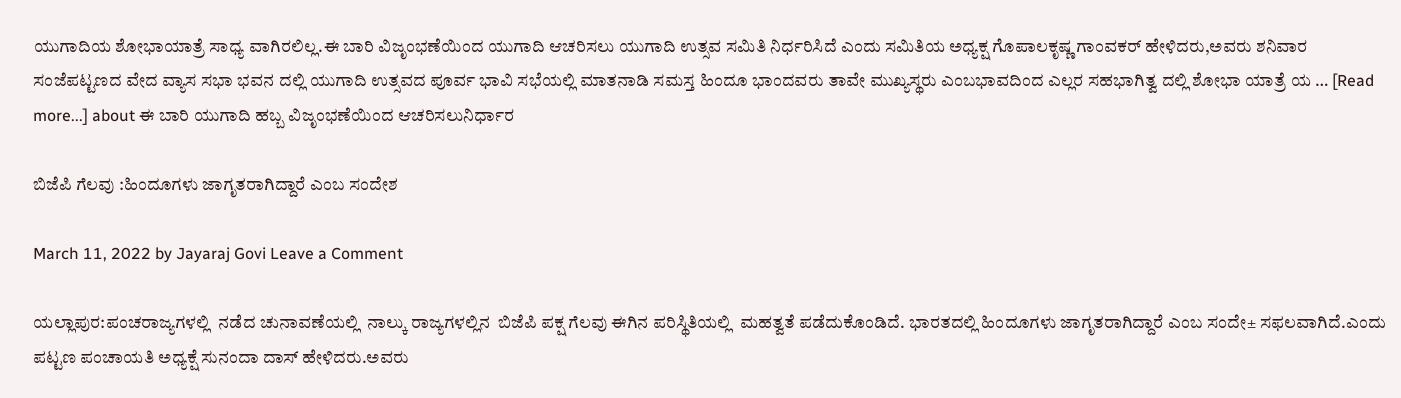ಯುಗಾದಿಯ ಶೋಭಾಯಾತ್ರೆ ಸಾಧ್ಯ ವಾಗಿರಲಿಲ್ಲ.ಈ ಬಾರಿ ವಿಜೃಂಭಣೆಯಿಂದ ಯುಗಾದಿ ಆಚರಿಸಲು ಯುಗಾದಿ ಉತ್ಸವ ಸಮಿತಿ ನಿರ್ಧರಿಸಿದೆ ಎಂದು ಸಮಿತಿಯ ಅಧ್ಯಕ್ಷ ಗೊಪಾಲಕೃಷ್ಣ ಗಾಂವಕರ್ ಹೇಳಿದರು,ಅವರು ಶನಿವಾರ ಸಂಜೆಪಟ್ಟಣದ ವೇದ ವ್ಯಾಸ ಸಭಾ ಭವನ ದಲ್ಲಿ ಯುಗಾದಿ ಉತ್ಸವದ ಪೂರ್ವ ಭಾವಿ ಸಭೆಯಲ್ಲಿ ಮಾತನಾಡಿ ಸಮಸ್ತ ಹಿಂದೂ ಭಾಂದವರು ತಾವೇ ಮುಖ್ಯಸ್ಥರು ಎಂಬಭಾವದಿಂದ ಎಲ್ಲರ ಸಹಭಾಗಿತ್ವ ದಲ್ಲಿ ಶೋಭಾ ಯಾತ್ರೆ ಯ … [Read more...] about ಈ ಬಾರಿ ಯುಗಾದಿ ಹಬ್ಬ ವಿಜೃಂಭಣೆಯಿಂದ ಆಚರಿಸಲುನಿರ್ಧಾರ

ಬಿಜೆಪಿ ಗೆಲವು :ಹಿಂದೂಗಳು ಜಾಗೃತರಾಗಿದ್ದಾರೆ ಎಂಬ ಸಂದೇಶ

March 11, 2022 by Jayaraj Govi Leave a Comment

ಯಲ್ಲಾಪುರ:ಪಂಚರಾಜ್ಯಗಳಲ್ಲಿ  ನಡೆದ ಚುನಾವಣೆಯಲ್ಲಿ  ನಾಲ್ಕು ರಾಜ್ಯಗಳಲ್ಲಿನ  ಬಿಜೆಪಿ ಪಕ್ಷ ಗೆಲವು ಈಗಿನ ಪರಿಸ್ಥಿತಿಯಲ್ಲಿ  ಮಹತ್ವತೆ ಪಡೆದುಕೊಂಡಿದೆ. ಭಾರತದಲ್ಲಿ ಹಿಂದೂಗಳು ಜಾಗೃತರಾಗಿದ್ದಾರೆ ಎಂಬ ಸಂದೇ± ಸಫಲವಾಗಿದೆ.ಎಂದು ಪಟ್ಟಣ ಪಂಚಾಯತಿ ಅಧ್ಯಕ್ಷೆ ಸುನಂದಾ ದಾಸ್ ಹೇಳಿದರು.ಅವರು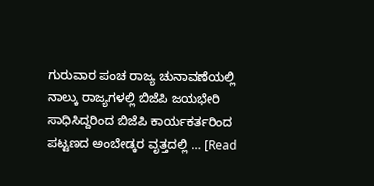ಗುರುವಾರ ಪಂಚ ರಾಜ್ಯ ಚುನಾವಣೆಯಲ್ಲಿ ನಾಲ್ಕು ರಾಜ್ಯಗಳಲ್ಲಿ ಬಿಜೆಪಿ ಜಯಭೇರಿ ಸಾಧಿಸಿದ್ದರಿಂದ ಬಿಜೆಪಿ ಕಾರ್ಯಕರ್ತರಿಂದ ಪಟ್ಟಣದ ಅಂಬೇಡ್ಕರ ವೃತ್ತದಲ್ಲಿ … [Read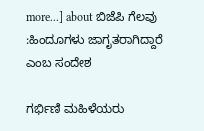more...] about ಬಿಜೆಪಿ ಗೆಲವು :ಹಿಂದೂಗಳು ಜಾಗೃತರಾಗಿದ್ದಾರೆ ಎಂಬ ಸಂದೇಶ

ಗರ್ಭಿಣಿ ಮಹಿಳೆಯರು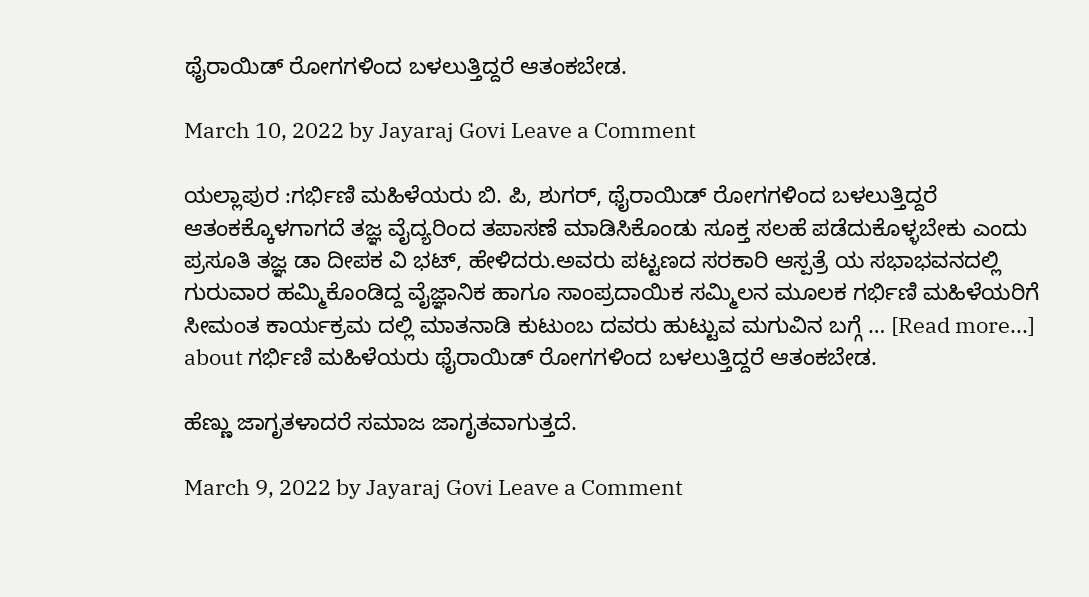ಥೈರಾಯಿಡ್ ರೋಗಗಳಿಂದ ಬಳಲುತ್ತಿದ್ದರೆ ಆತಂಕಬೇಡ.

March 10, 2022 by Jayaraj Govi Leave a Comment

ಯಲ್ಲಾಪುರ :ಗರ್ಭಿಣಿ ಮಹಿಳೆಯರು ಬಿ. ಪಿ, ಶುಗರ್, ಥೈರಾಯಿಡ್ ರೋಗಗಳಿಂದ ಬಳಲುತ್ತಿದ್ದರೆ ಆತಂಕಕ್ಕೊಳಗಾಗದೆ ತಜ್ಞ ವೈದ್ಯರಿಂದ ತಪಾಸಣೆ ಮಾಡಿಸಿಕೊಂಡು ಸೂಕ್ತ ಸಲಹೆ ಪಡೆದುಕೊಳ್ಳಬೇಕು ಎಂದು ಪ್ರಸೂತಿ ತಜ್ಞ ಡಾ ದೀಪಕ ವಿ ಭಟ್, ಹೇಳಿದರು.ಅವರು ಪಟ್ಟಣದ ಸರಕಾರಿ ಆಸ್ಪತ್ರೆ ಯ ಸಭಾಭವನದಲ್ಲಿ ಗುರುವಾರ ಹಮ್ಮಿಕೊಂಡಿದ್ದ ವೈಜ್ಞಾನಿಕ ಹಾಗೂ ಸಾಂಪ್ರದಾಯಿಕ ಸಮ್ಮಿಲನ ಮೂಲಕ ಗರ್ಭಿಣಿ ಮಹಿಳೆಯರಿಗೆ ಸೀಮಂತ ಕಾರ್ಯಕ್ರಮ ದಲ್ಲಿ ಮಾತನಾಡಿ ಕುಟುಂಬ ದವರು ಹುಟ್ಟುವ ಮಗುವಿನ ಬಗ್ಗೆ … [Read more...] about ಗರ್ಭಿಣಿ ಮಹಿಳೆಯರು ಥೈರಾಯಿಡ್ ರೋಗಗಳಿಂದ ಬಳಲುತ್ತಿದ್ದರೆ ಆತಂಕಬೇಡ.

ಹೆಣ್ಣು ಜಾಗೃತಳಾದರೆ ಸಮಾಜ ಜಾಗೃತವಾಗುತ್ತದೆ.

March 9, 2022 by Jayaraj Govi Leave a Comment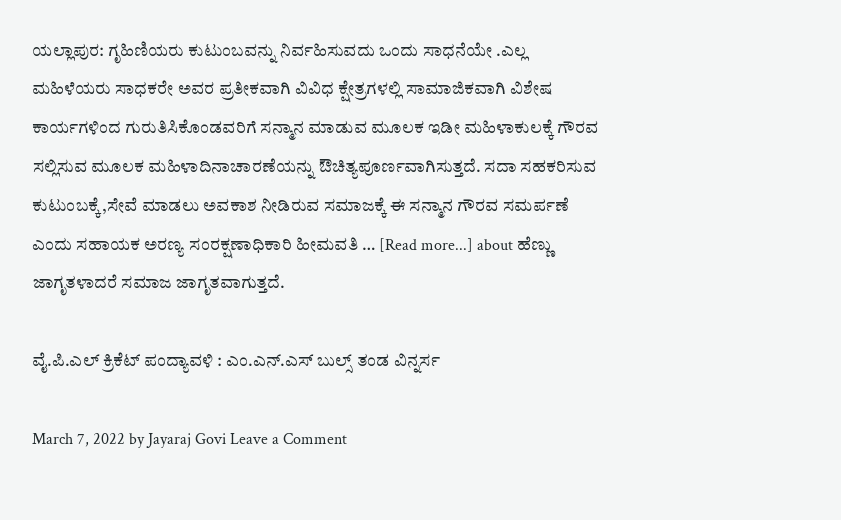ಯಲ್ಲಾಪುರ: ಗೃಹಿಣಿಯರು ಕುಟುಂಬವನ್ನು ನಿರ್ವಹಿಸುವದು ಒಂದು ಸಾಧನೆಯೇ .ಎಲ್ಲ ಮಹಿಳೆಯರು ಸಾಧಕರೇ ಅವರ ಪ್ರತೀಕವಾಗಿ ವಿವಿಧ ಕ್ಷೇತ್ರಗಳಲ್ಲಿ ಸಾಮಾಜಿಕವಾಗಿ ವಿಶೇಷ ಕಾರ್ಯಗಳಿಂದ ಗುರುತಿಸಿಕೊಂಡವರಿಗೆ ಸನ್ಮಾನ ಮಾಡುವ ಮೂಲಕ ಇಡೀ ಮಹಿಳಾಕುಲಕ್ಕೆ ಗೌರವ ಸಲ್ಲಿಸುವ ಮೂಲಕ ಮಹಿಳಾದಿನಾಚಾರಣೆಯನ್ನು ಔಚಿತ್ಯಪೂರ್ಣವಾಗಿಸುತ್ತದೆ. ಸದಾ ಸಹಕರಿಸುವ ಕುಟುಂಬಕ್ಕೆ,ಸೇವೆ ಮಾಡಲು ಅವಕಾಶ ನೀಡಿರುವ ಸಮಾಜಕ್ಕೆ ಈ ಸನ್ಮಾನ ಗೌರವ ಸಮರ್ಪಣೆ ಎಂದು ಸಹಾಯಕ ಅರಣ್ಯ ಸಂರಕ್ಷಣಾಧಿಕಾರಿ ಹೀಮವತಿ … [Read more...] about ಹೆಣ್ಣು ಜಾಗೃತಳಾದರೆ ಸಮಾಜ ಜಾಗೃತವಾಗುತ್ತದೆ.

ವೈ.ಪಿ.ಎಲ್ ಕ್ರಿಕೆಟ್ ಪಂದ್ಯಾವಳಿ : ಎಂ.ಎನ್.ಎಸ್ ಬುಲ್ಸ್ ತಂಡ ವಿನ್ನರ್ಸ

March 7, 2022 by Jayaraj Govi Leave a Comment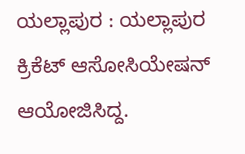ಯಲ್ಲಾಪುರ : ಯಲ್ಲಾಪುರ ಕ್ರಿಕೆಟ್ ಆಸೋಸಿಯೇಷನ್ ಆಯೋಜಿಸಿದ್ದ.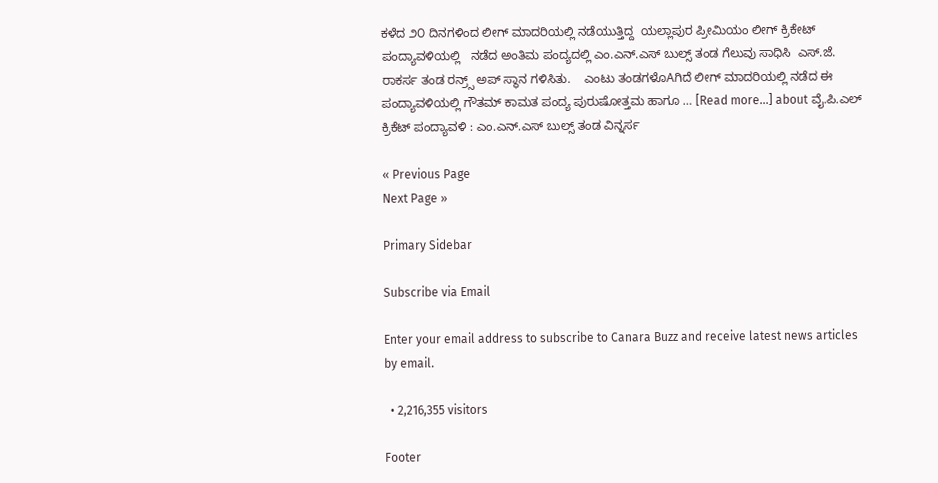ಕಳೆದ ೨೦ ದಿನಗಳಿಂದ ಲೀಗ್ ಮಾದರಿಯಲ್ಲಿ ನಡೆಯುತ್ತಿದ್ದ  ಯಲ್ಲಾಪುರ ಪ್ರೀಮಿಯಂ ಲೀಗ್ ಕ್ರಿಕೇಟ್ ಪಂದ್ಯಾವಳಿಯಲ್ಲಿ   ನಡೆದ ಅಂತಿಮ ಪಂದ್ಯದಲ್ಲಿ ಎಂ.ಎನ್.ಎಸ್ ಬುಲ್ಸ್ ತಂಡ ಗೆಲುವು ಸಾಧಿಸಿ  ಎಸ್.ಜೆ. ರಾಕರ್ಸ ತಂಡ ರನ್ರ‍್ಸ್ ಅಪ್ ಸ್ಥಾನ ಗಳಿಸಿತು.    ಎಂಟು ತಂಡಗಳೊAಗಿದೆ ಲೀಗ್ ಮಾದರಿಯಲ್ಲಿ ನಡೆದ ಈ ಪಂದ್ಯಾವಳಿಯಲ್ಲಿ ಗೌತಮ್ ಕಾಮತ ಪಂದ್ಯ ಪುರುಷೋತ್ತಮ ಹಾಗೂ … [Read more...] about ವೈ.ಪಿ.ಎಲ್ ಕ್ರಿಕೆಟ್ ಪಂದ್ಯಾವಳಿ : ಎಂ.ಎನ್.ಎಸ್ ಬುಲ್ಸ್ ತಂಡ ವಿನ್ನರ್ಸ

« Previous Page
Next Page »

Primary Sidebar

Subscribe via Email

Enter your email address to subscribe to Canara Buzz and receive latest news articles by email.

  • 2,216,355 visitors

Footer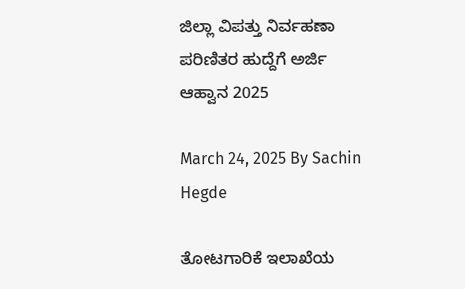ಜಿಲ್ಲಾ ವಿಪತ್ತು ನಿರ್ವಹಣಾ ಪರಿಣಿತರ ಹುದ್ದೆಗೆ ಅರ್ಜಿ ಆಹ್ವಾನ 2025

March 24, 2025 By Sachin Hegde

ತೋಟಗಾರಿಕೆ ಇಲಾಖೆಯ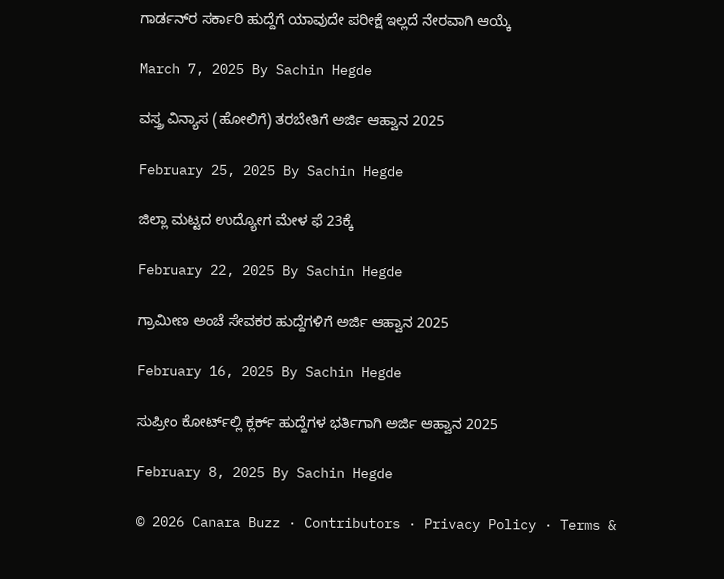ಗಾರ್ಡನ್‌ರ ಸರ್ಕಾರಿ ಹುದ್ದೆಗೆ ಯಾವುದೇ ಪರೀಕ್ಷೆ ಇಲ್ಲದೆ ನೇರವಾಗಿ ಆಯ್ಕೆ

March 7, 2025 By Sachin Hegde

ವಸ್ತ್ರ ವಿನ್ಯಾಸ (ಹೋಲಿಗೆ) ತರಬೇತಿಗೆ ಅರ್ಜಿ ಆಹ್ವಾನ 2025

February 25, 2025 By Sachin Hegde

ಜಿಲ್ಲಾ ಮಟ್ಟದ ಉದ್ಯೋಗ ಮೇಳ ಫೆ 23ಕ್ಕೆ

February 22, 2025 By Sachin Hegde

ಗ್ರಾಮೀಣ ಅಂಚೆ ಸೇವಕರ ಹುದ್ದೆಗಳಿಗೆ ಅರ್ಜಿ ಆಹ್ವಾನ 2025

February 16, 2025 By Sachin Hegde

ಸುಪ್ರೀಂ ಕೋರ್ಟ್‌ಲ್ಲಿ ಕ್ಲರ್ಕ್ ಹುದ್ದೆಗಳ ಭರ್ತಿಗಾಗಿ ಅರ್ಜಿ ಆಹ್ವಾನ 2025

February 8, 2025 By Sachin Hegde

© 2026 Canara Buzz · Contributors · Privacy Policy · Terms &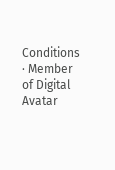Conditions · Member of Digital Avatar